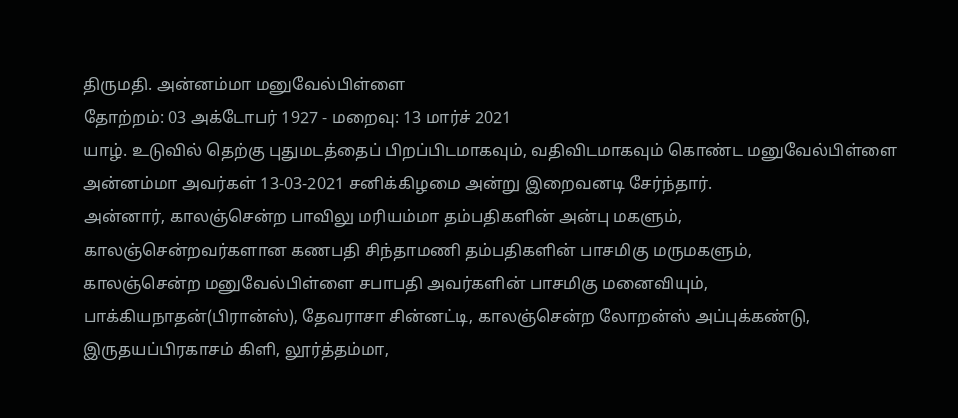திருமதி. அன்னம்மா மனுவேல்பிள்ளை
தோற்றம்: 03 அக்டோபர் 1927 - மறைவு: 13 மார்ச் 2021
யாழ். உடுவில் தெற்கு புதுமடத்தைப் பிறப்பிடமாகவும், வதிவிடமாகவும் கொண்ட மனுவேல்பிள்ளை அன்னம்மா அவர்கள் 13-03-2021 சனிக்கிழமை அன்று இறைவனடி சேர்ந்தார்.
அன்னார், காலஞ்சென்ற பாவிலு மரியம்மா தம்பதிகளின் அன்பு மகளும்,
காலஞ்சென்றவர்களான கணபதி சிந்தாமணி தம்பதிகளின் பாசமிகு மருமகளும்,
காலஞ்சென்ற மனுவேல்பிள்ளை சபாபதி அவர்களின் பாசமிகு மனைவியும்,
பாக்கியநாதன்(பிரான்ஸ்), தேவராசா சின்னட்டி, காலஞ்சென்ற லோறன்ஸ் அப்புக்கண்டு, இருதயப்பிரகாசம் கிளி, லூர்த்தம்மா,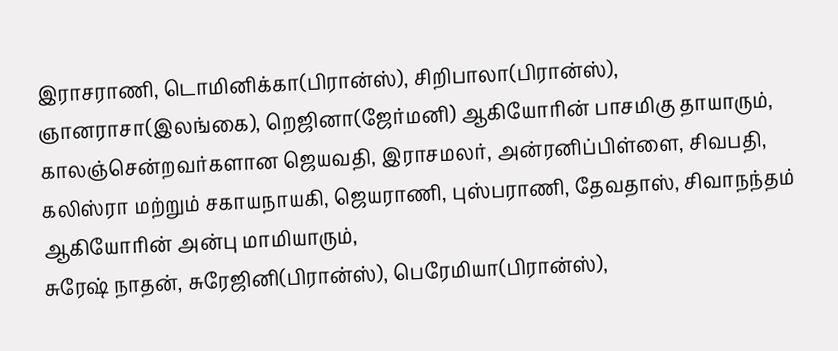இராசராணி, டொமினிக்கா(பிரான்ஸ்), சிறிபாலா(பிரான்ஸ்), ஞானராசா(இலங்கை), றெஜினா(ஜேர்மனி) ஆகியோரின் பாசமிகு தாயாரும்,
காலஞ்சென்றவர்களான ஜெயவதி, இராசமலர், அன்ரனிப்பிள்ளை, சிவபதி, கலிஸ்ரா மற்றும் சகாயநாயகி, ஜெயராணி, புஸ்பராணி, தேவதாஸ், சிவாநந்தம் ஆகியோரின் அன்பு மாமியாரும்,
சுரேஷ் நாதன், சுரேஜினி(பிரான்ஸ்), பெரேமியா(பிரான்ஸ்),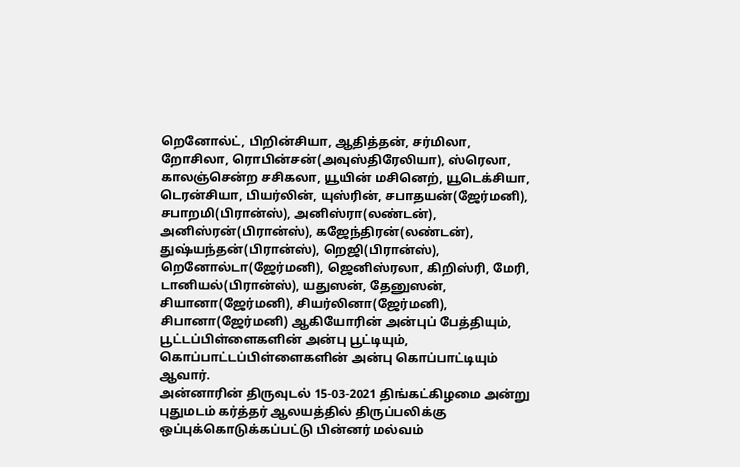றெனோல்ட், பிறின்சியா, ஆதித்தன், சர்மிலா, றோசிலா, ரொபின்சன்(அவுஸ்திரேலியா), ஸ்ரெலா, காலஞ்சென்ற சசிகலா, யூயின் மசினெற், யூடெக்சியா, டெரன்சியா, பியர்லின், யுஸ்ரின், சபாதயன்(ஜேர்மனி), சபாறமி(பிரான்ஸ்), அனிஸ்ரா(லண்டன்), அனிஸ்ரன்(பிரான்ஸ்), கஜேந்திரன்(லண்டன்), துஷ்யந்தன்(பிரான்ஸ்), றெஜி(பிரான்ஸ்), றெனோல்டா(ஜேர்மனி), ஜெனிஸ்ரலா, கிறிஸ்ரி, மேரி, டானியல்(பிரான்ஸ்), யதுஸன், தேனுஸன், சியானா(ஜேர்மனி), சியர்லினா(ஜேர்மனி), சிபானா(ஜேர்மனி) ஆகியோரின் அன்புப் பேத்தியும்,
பூட்டப்பிள்ளைகளின் அன்பு பூட்டியும்,
கொப்பாட்டப்பிள்ளைகளின் அன்பு கொப்பாட்டியும் ஆவார்.
அன்னாரின் திருவுடல் 15-03-2021 திங்கட்கிழமை அன்று புதுமடம் கர்த்தர் ஆலயத்தில் திருப்பலிக்கு ஒப்புக்கொடுக்கப்பட்டு பின்னர் மல்வம்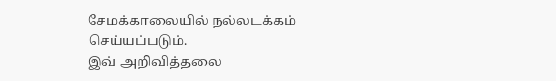சேமக்காலையில் நல்லடக்கம் செய்யப்படும்.
இவ் அறிவித்தலை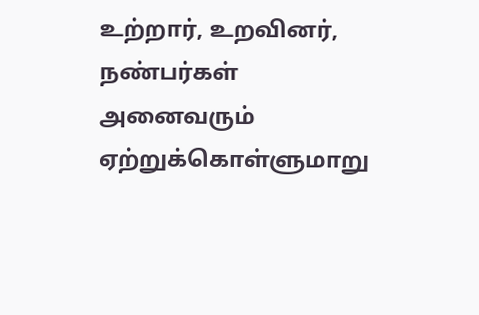உற்றார், உறவினர், நண்பர்கள் அனைவரும் ஏற்றுக்கொள்ளுமாறு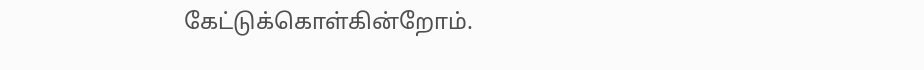கேட்டுக்கொள்கின்றோம்.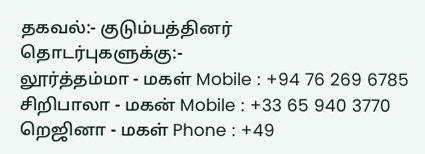தகவல்:- குடும்பத்தினர்
தொடர்புகளுக்கு:-
லூர்த்தம்மா - மகள் Mobile : +94 76 269 6785
சிறிபாலா - மகன் Mobile : +33 65 940 3770
றெஜினா - மகள் Phone : +49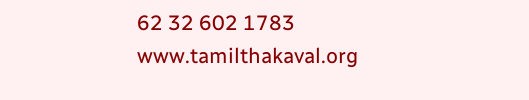62 32 602 1783
www.tamilthakaval.org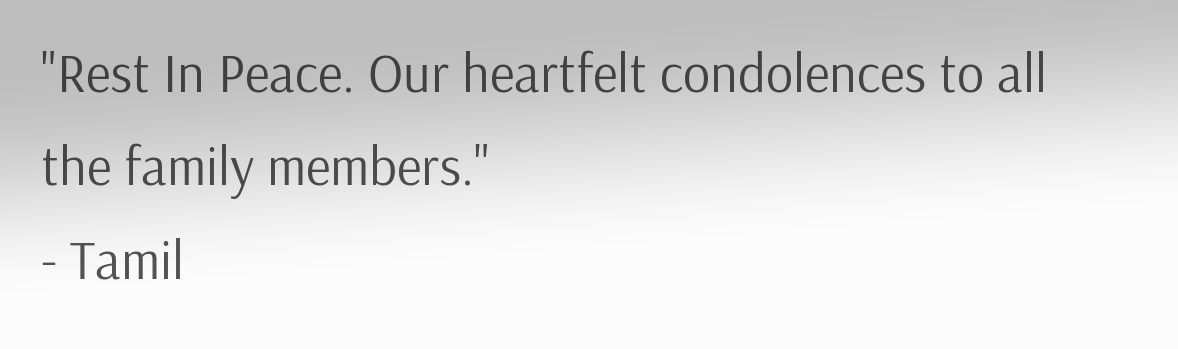"Rest In Peace. Our heartfelt condolences to all the family members."
- Tamil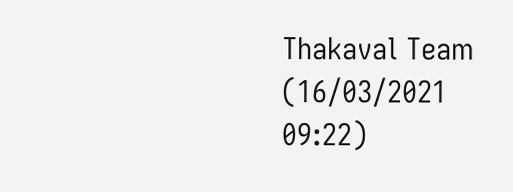Thakaval Team (16/03/2021 09:22)